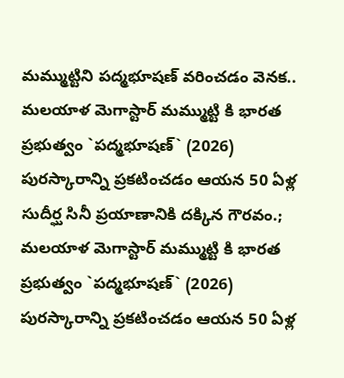మమ్ముట్టిని పద్మభూషణ్ వరించడం వెనక..
మలయాళ మెగాస్టార్ మమ్ముట్టి కి భారత ప్రభుత్వం `పద్మభూషణ్` (2026) పురస్కారాన్ని ప్రకటించడం ఆయన 50 ఏళ్ల సుదీర్ఘ సినీ ప్రయాణానికి దక్కిన గౌరవం.;
మలయాళ మెగాస్టార్ మమ్ముట్టి కి భారత ప్రభుత్వం `పద్మభూషణ్` (2026) పురస్కారాన్ని ప్రకటించడం ఆయన 50 ఏళ్ల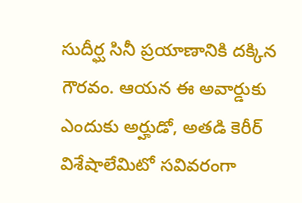సుదీర్ఘ సినీ ప్రయాణానికి దక్కిన గౌరవం. ఆయన ఈ అవార్డుకు ఎందుకు అర్హుడో, అతడి కెరీర్ విశేషాలేమిటో సవివరంగా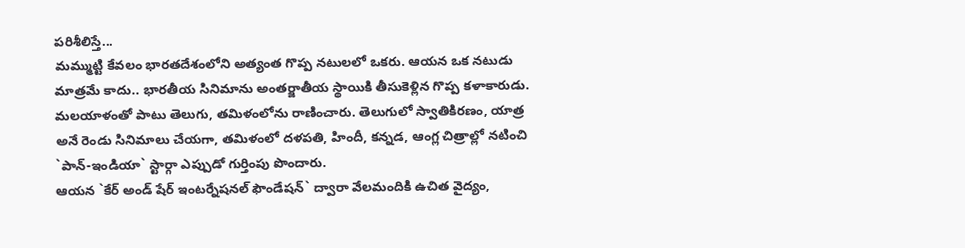పరిశీలిస్తే...
మమ్ముట్టి కేవలం భారతదేశంలోని అత్యంత గొప్ప నటులలో ఒకరు. ఆయన ఒక నటుడు మాత్రమే కాదు.. భారతీయ సినిమాను అంతర్జాతీయ స్థాయికి తీసుకెళ్లిన గొప్ప కళాకారుడు. మలయాళంతో పాటు తెలుగు, తమిళంలోను రాణించారు. తెలుగులో స్వాతికిరణం, యాత్ర అనే రెండు సినిమాలు చేయగా, తమిళంలో దళపతి, హిందీ, కన్నడ, ఆంగ్ల చిత్రాల్లో నటించి `పాన్-ఇండియా` స్టార్గా ఎప్పుడో గుర్తింపు పొందారు.
ఆయన `కేర్ అండ్ షేర్ ఇంటర్నేషనల్ ఫౌండేషన్` ద్వారా వేలమందికి ఉచిత వైద్యం,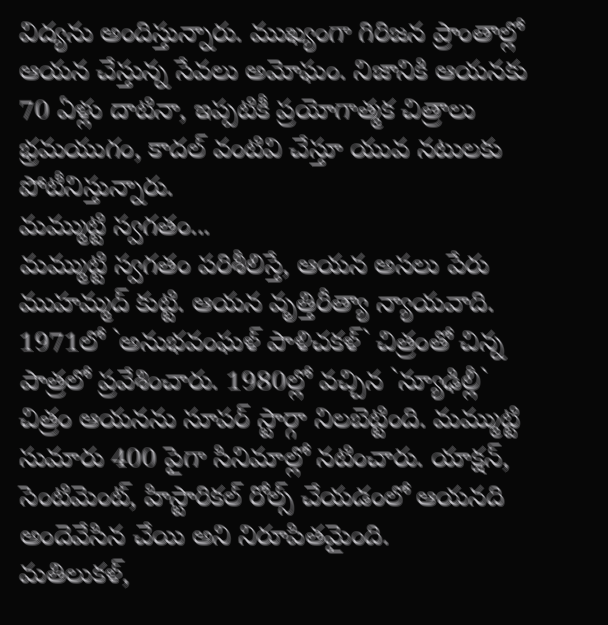విద్యను అందిస్తున్నారు. ముఖ్యంగా గిరిజన ప్రాంతాల్లో ఆయన చేస్తున్న సేవలు అమోఘం. నిజానికి ఆయనకు 70 ఏళ్లు దాటినా, ఇప్పటికీ ప్రయోగాత్మక చిత్రాలు భ్రమయుగం, కాదల్ వంటివి చేస్తూ యువ నటులకు పోటీనిస్తున్నారు.
మమ్ముట్టి స్వగతం...
మమ్ముట్టి స్వగతం పరిశీలిస్తే, ఆయన అసలు పేరు ముహమ్మద్ కుట్టి. ఆయన వృత్తిరీత్యా న్యాయవాది. 1971లో `అనుభవంఘళ్ పాళిచకళ్` చిత్రంతో చిన్న పాత్రలో ప్రవేశించారు. 1980ల్లో వచ్చిన `న్యూఢిల్లీ` చిత్రం ఆయనను సూపర్ స్టార్గా నిలబెట్టింది. మమ్ముట్టి సుమారు 400 పైగా సినిమాల్లో నటించారు. యాక్షన్, సెంటిమెంట్, హిస్టారికల్ రోల్స్ చేయడంలో ఆయనది అందెవేసిన చేయి అని నిరూపితమైంది.
మతిలుకళ్,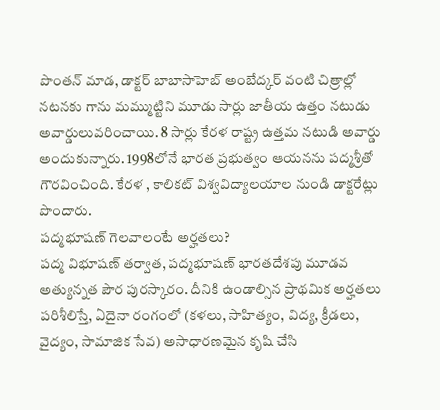పొంతన్ మాడ, డాక్టర్ బాబాసాహెబ్ అంబేద్కర్ వంటి చిత్రాల్లో నటనకు గాను మమ్ముట్టిని మూడు సార్లు జాతీయ ఉత్తం నటుడు అవార్డులువరించాయి. 8 సార్లు కేరళ రాష్ట్ర ఉత్తమ నటుడి అవార్డు అందుకున్నారు. 1998లోనే భారత ప్రభుత్వం ఆయనను పద్మశ్రీతో గౌరవించింది. కేరళ , కాలికట్ విశ్వవిద్యాలయాల నుండి డాక్టరేట్లు పొందారు.
పద్మభూషణ్ గెలవాలంటే అర్హతలు?
పద్మ విభూషణ్ తర్వాత, పద్మభూషణ్ భారతదేశపు మూడవ అత్యున్నత పౌర పురస్కారం. దీనికి ఉండాల్సిన ప్రాథమిక అర్హతలు పరిశీలిస్తే, ఏదైనా రంగంలో (కళలు, సాహిత్యం, విద్య, క్రీడలు, వైద్యం, సామాజిక సేవ) అసాధారణమైన కృషి చేసి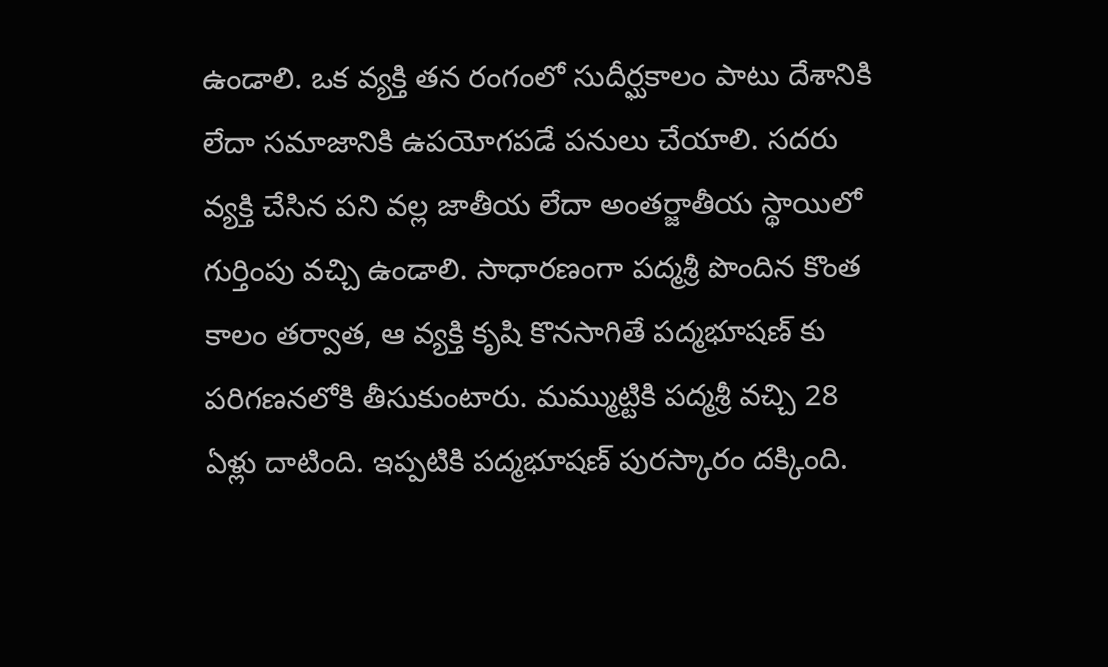ఉండాలి. ఒక వ్యక్తి తన రంగంలో సుదీర్ఘకాలం పాటు దేశానికి లేదా సమాజానికి ఉపయోగపడే పనులు చేయాలి. సదరు వ్యక్తి చేసిన పని వల్ల జాతీయ లేదా అంతర్జాతీయ స్థాయిలో గుర్తింపు వచ్చి ఉండాలి. సాధారణంగా పద్మశ్రీ పొందిన కొంత కాలం తర్వాత, ఆ వ్యక్తి కృషి కొనసాగితే పద్మభూషణ్ కు పరిగణనలోకి తీసుకుంటారు. మమ్ముట్టికి పద్మశ్రీ వచ్చి 28 ఏళ్లు దాటింది. ఇప్పటికి పద్మభూషణ్ పురస్కారం దక్కింది.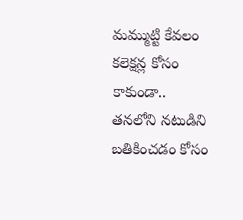మమ్ముట్టి కేవలం కలెక్షన్ల కోసం కాకుండా.. తనలోని నటుడిని బతికించడం కోసం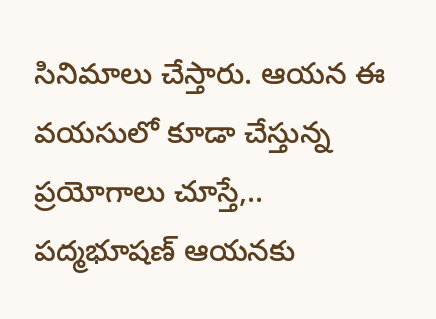సినిమాలు చేస్తారు. ఆయన ఈ వయసులో కూడా చేస్తున్న ప్రయోగాలు చూస్తే,.. పద్మభూషణ్ ఆయనకు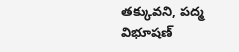తక్కువని, పద్మ విభూషణ్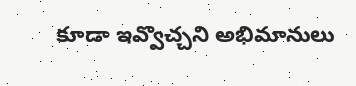కూడా ఇవ్వొచ్చని అభిమానులు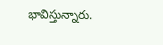భావిస్తున్నారు.